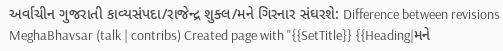અર્વાચીન ગુજરાતી કાવ્યસંપદા/રાજેન્દ્ર શુક્લ/મને ગિરનાર સંઘરશે: Difference between revisions
MeghaBhavsar (talk | contribs) Created page with "{{SetTitle}} {{Heading|મને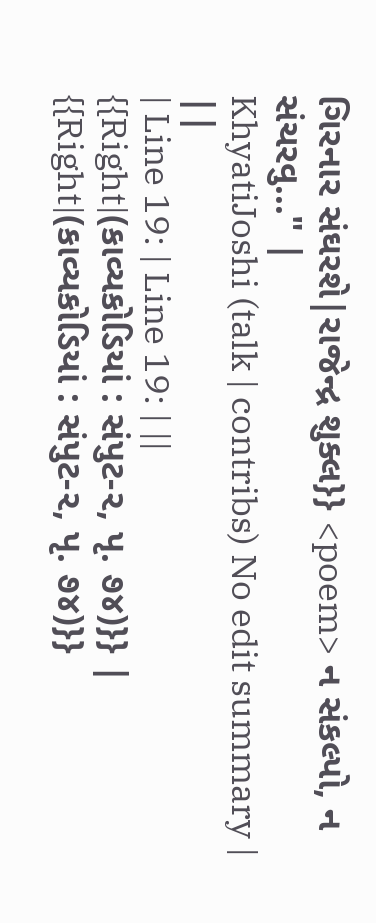ગિરનાર સંઘરશે|રાજેન્દ્ર શુક્લ}} <poem> ન સંકલ્પો, ન સંચરવુ..." |
KhyatiJoshi (talk | contribs) No edit summary |
||
| Line 19: | Line 19: | ||
{{Right|(કાવ્યકોડિયાં : સંપુટ-૨, પૃ. ૭૪)}} | {{Right|(કાવ્યકોડિયાં : સંપુટ-૨, પૃ. ૭૪)}}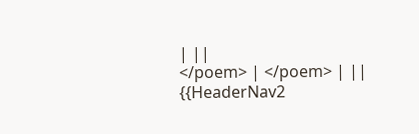| ||
</poem> | </poem> | ||
{{HeaderNav2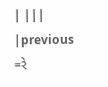| |||
|previous =રે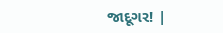જાદૂગર! |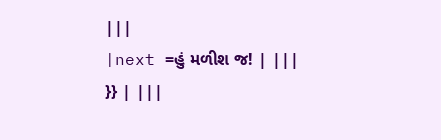|||
|next =હું મળીશ જ! | |||
}} | |||